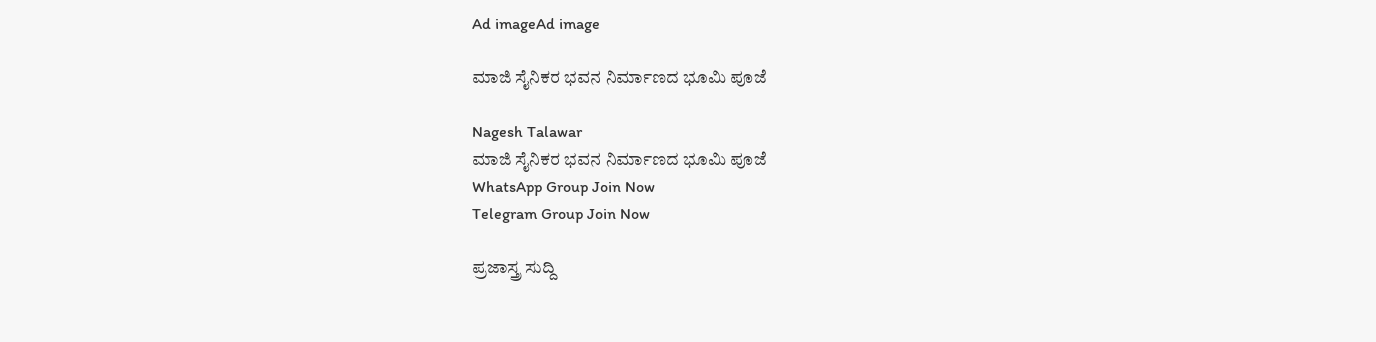Ad imageAd image

ಮಾಜಿ ಸೈನಿಕರ ಭವನ ನಿರ್ಮಾಣದ ಭೂಮಿ ಪೂಜೆ

Nagesh Talawar
ಮಾಜಿ ಸೈನಿಕರ ಭವನ ನಿರ್ಮಾಣದ ಭೂಮಿ ಪೂಜೆ
WhatsApp Group Join Now
Telegram Group Join Now

ಪ್ರಜಾಸ್ತ್ರ ಸುದ್ದಿ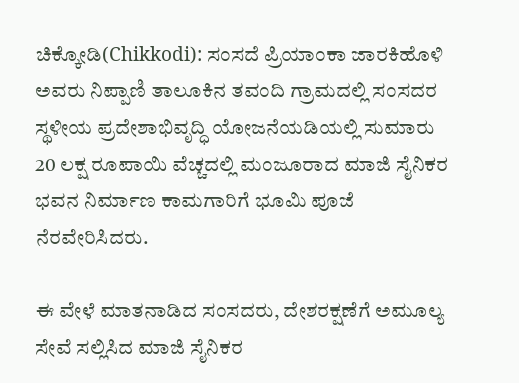ಚಿಕ್ಕೋಡಿ(Chikkodi): ಸಂಸದೆ ಪ್ರಿಯಾಂಕಾ ಜಾರಕಿಹೊಳಿ ಅವರು ನಿಪ್ಪಾಣಿ ತಾಲೂಕಿನ ತವಂದಿ ಗ್ರಾಮದಲ್ಲಿ ಸಂಸದರ ಸ್ಥಳೀಯ ಪ್ರದೇಶಾಭಿವೃದ್ಧಿ ಯೋಜನೆಯಡಿಯಲ್ಲಿ ಸುಮಾರು 20 ಲಕ್ಷ ರೂಪಾಯಿ ವೆಚ್ಚದಲ್ಲಿ ಮಂಜೂರಾದ ಮಾಜಿ ಸೈನಿಕರ ಭವನ ನಿರ್ಮಾಣ ಕಾಮಗಾರಿಗೆ ಭೂಮಿ ಪೂಜೆ ನೆರವೇರಿಸಿದರು.

ಈ ವೇಳೆ ಮಾತನಾಡಿದ ಸಂಸದರು, ದೇಶರಕ್ಷಣೆಗೆ ಅಮೂಲ್ಯ ಸೇವೆ ಸಲ್ಲಿಸಿದ ಮಾಜಿ ಸೈನಿಕರ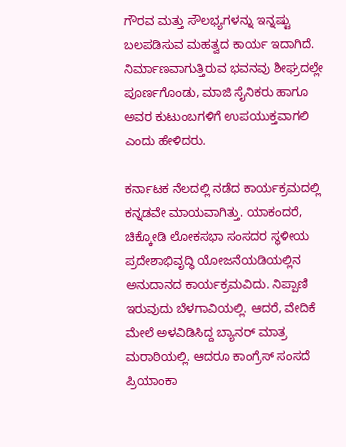ಗೌರವ ಮತ್ತು ಸೌಲಭ್ಯಗಳನ್ನು ಇನ್ನಷ್ಟು ಬಲಪಡಿಸುವ ಮಹತ್ವದ ಕಾರ್ಯ ಇದಾಗಿದೆ. ನಿರ್ಮಾಣವಾಗುತ್ತಿರುವ ಭವನವು ಶೀಘ್ರದಲ್ಲೇ ಪೂರ್ಣಗೊಂಡು, ಮಾಜಿ ಸೈನಿಕರು ಹಾಗೂ ಅವರ ಕುಟುಂಬಗಳಿಗೆ ಉಪಯುಕ್ತವಾಗಲಿ ಎಂದು ಹೇಳಿದರು.

ಕರ್ನಾಟಕ ನೆಲದಲ್ಲಿ ನಡೆದ ಕಾರ್ಯಕ್ರಮದಲ್ಲಿ ಕನ್ನಡವೇ ಮಾಯವಾಗಿತ್ತು. ಯಾಕಂದರೆ, ಚಿಕ್ಕೋಡಿ ಲೋಕಸಭಾ ಸಂಸದರ ಸ್ಥಳೀಯ ಪ್ರದೇಶಾಭಿವೃದ್ಧಿ ಯೋಜನೆಯಡಿಯಲ್ಲಿನ ಅನುದಾನದ ಕಾರ್ಯಕ್ರಮವಿದು. ನಿಪ್ಪಾಣಿ ಇರುವುದು ಬೆಳಗಾವಿಯಲ್ಲಿ. ಆದರೆ, ವೇದಿಕೆ ಮೇಲೆ ಅಳವಿಡಿಸಿದ್ದ ಬ್ಯಾನರ್ ಮಾತ್ರ ಮರಾಠಿಯಲ್ಲಿ. ಆದರೂ ಕಾಂಗ್ರೆಸ್ ಸಂಸದೆ ಪ್ರಿಯಾಂಕಾ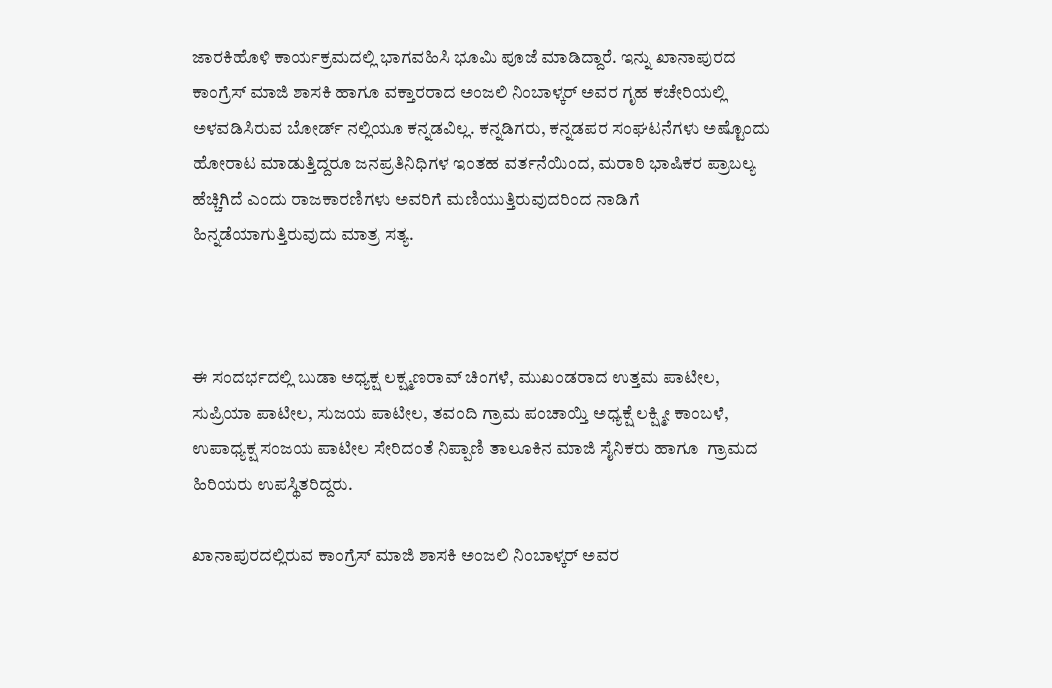ಜಾರಕಿಹೊಳಿ ಕಾರ್ಯಕ್ರಮದಲ್ಲಿ ಭಾಗವಹಿಸಿ ಭೂಮಿ ಪೂಜೆ ಮಾಡಿದ್ದಾರೆ. ಇನ್ನು ಖಾನಾಪುರದ ಕಾಂಗ್ರೆಸ್ ಮಾಜಿ ಶಾಸಕಿ ಹಾಗೂ ವಕ್ತಾರರಾದ ಅಂಜಲಿ ನಿಂಬಾಳ್ಕರ್ ಅವರ ಗೃಹ ಕಚೇರಿಯಲ್ಲಿ ಅಳವಡಿಸಿರುವ ಬೋರ್ಡ್ ನಲ್ಲಿಯೂ ಕನ್ನಡವಿಲ್ಲ. ಕನ್ನಡಿಗರು, ಕನ್ನಡಪರ ಸಂಘಟನೆಗಳು ಅಷ್ಟೊಂದು ಹೋರಾಟ ಮಾಡುತ್ತಿದ್ದರೂ ಜನಪ್ರತಿನಿಧಿಗಳ ಇಂತಹ ವರ್ತನೆಯಿಂದ, ಮರಾಠಿ ಭಾಷಿಕರ ಪ್ರಾಬಲ್ಯ ಹೆಚ್ಚಿಗಿದೆ ಎಂದು ರಾಜಕಾರಣಿಗಳು ಅವರಿಗೆ ಮಣಿಯುತ್ತಿರುವುದರಿಂದ ನಾಡಿಗೆ ಹಿನ್ನಡೆಯಾಗುತ್ತಿರುವುದು ಮಾತ್ರ ಸತ್ಯ.



ಈ ಸಂದರ್ಭದಲ್ಲಿ ಬುಡಾ ಅಧ್ಯಕ್ಷ ಲಕ್ಷ್ಮಣರಾವ್ ‌ಚಿಂಗಳೆ, ಮುಖಂಡರಾದ ಉತ್ತಮ ಪಾಟೀಲ, ಸುಪ್ರಿಯಾ ಪಾಟೀಲ, ಸುಜಯ ಪಾಟೀಲ, ತವಂದಿ ಗ್ರಾಮ ಪಂಚಾಯ್ತಿ ಅಧ್ಯಕ್ಷೆ ಲಕ್ಷ್ಮೀ ಕಾಂಬಳೆ, ಉಪಾಧ್ಯಕ್ಷ ಸಂಜಯ ಪಾಟೀಲ ಸೇರಿದಂತೆ ನಿಪ್ಪಾಣಿ ತಾಲೂಕಿನ ಮಾಜಿ ಸೈನಿಕರು ಹಾಗೂ  ಗ್ರಾಮದ ಹಿರಿಯರು ಉಪಸ್ಥಿತರಿದ್ದರು.

ಖಾನಾಪುರದಲ್ಲಿರುವ ಕಾಂಗ್ರೆಸ್ ಮಾಜಿ ಶಾಸಕಿ ಅಂಜಲಿ ನಿಂಬಾಳ್ಕರ್ ಅವರ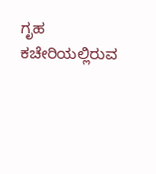ಗೃಹ ಕಚೇರಿಯಲ್ಲಿರುವ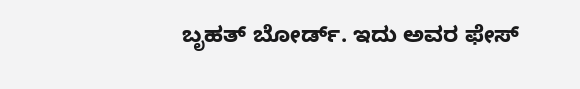ಬೃಹತ್ ಬೋರ್ಡ್. ಇದು ಅವರ ಫೇಸ್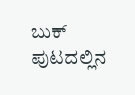ಬುಕ್ ಪುಟದಲ್ಲಿನ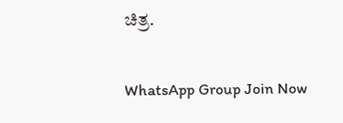ಚಿತ್ರ.

WhatsApp Group Join Now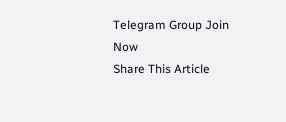Telegram Group Join Now
Share This Article